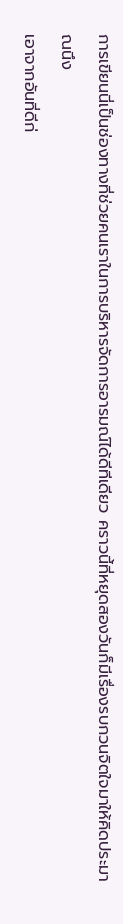การเขียนนี่เป็นช่องทางที่ช่วยคนเราในการบริหารจัดการอารมณ์ได้ดีทีเดียว คราวนี้ที่หยุดสองวันก็มีเรื่องรบกวนจิตใจมาให้คิดประมาณนึง
เอาจากอันที่ดีก่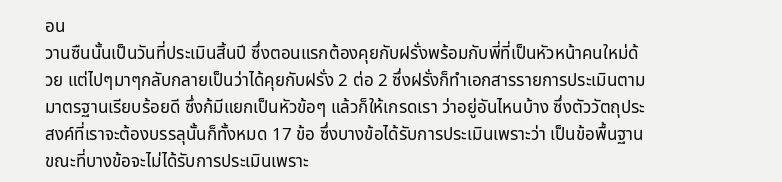อน
วานซืนนั้นเป็นวันที่ประเมินสิ้นปี ซึ่งตอนแรกต้องคุยกับฝรั่งพร้อมกับพี่ที่เป็นหัวหน้าคนใหม่ด้วย แต่ไปๆมาๆกลับกลายเป็นว่าได้คุยกับฝรั่ง 2 ต่อ 2 ซึ่งฝรั่งก็ทำเอกสารรายการประเมินตามมาตรฐานเรียบร้อยดี ซึ่งก้มีแยกเป็นหัวข้อๆ แล้วก็ให้เกรดเรา ว่าอยู่อันไหนบ้าง ซึ่งตัววัตถุประสงค์ที่เราจะต้องบรรลุนั้นก็ทั้งหมด 17 ข้อ ซึ่งบางข้อได้รับการประเมินเพราะว่า เป็นข้อพื้นฐาน ขณะที่บางข้อจะไม่ได้รับการประเมินเพราะ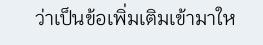ว่าเป็นข้อเพิ่มเติมเข้ามาให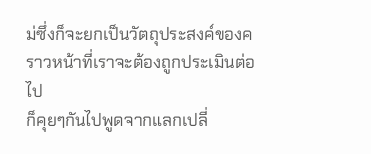ม่ซึ่งก็จะยกเป็นวัตถุประสงค์ของคราวหน้าที่เราจะต้องถูกประเมินต่อไป
ก็คุยๆกันไปพูดจากแลกเปลี่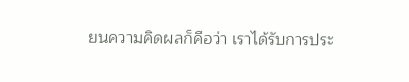ยนความคิดผลก็คือว่า เราได้รับการประ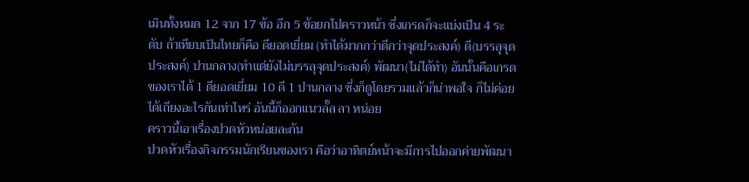เมินทั้งหมด 12 จาก 17 ข้อ อีก 5 ข้อยกไปคราวหน้า ซึ่งเกรดก็จะแบ่งเป็น 4 ระดับ ถ้าเทียบเป็นไทยก็คือ ดียอดเยี่ยม (ทำได้มากกว่าดีกว่าจุดประสงค์) ดี(บรรลุจุดประสงค์) ปานกลาง(ทำแต่ยังไม่บรรลุจุดประสงค์) พัฒนา(ไม่ได้ทำ) อันนั้นคือเกรด ของเราได้ 1 ดียอดเยี่ยม 10 ดี 1 ปานกลาง ซึ่งก็ดูโดยรวมแล้วก็น่าพอใจ ก็ไม่ค่อยได้เถียงอะไรกันเท่าไหร่ อันนี้ก็ออกแนวลั๊ล ลา หน่อย
คราวนี้เอาเรื่องปวดหัวหน่อยละกัน
ปวดหัวเรื่องกิจกรรมนักเรียนของเรา คือว่าอาทิตย์หน้าจะมีการไปออกค่ายพัฒนา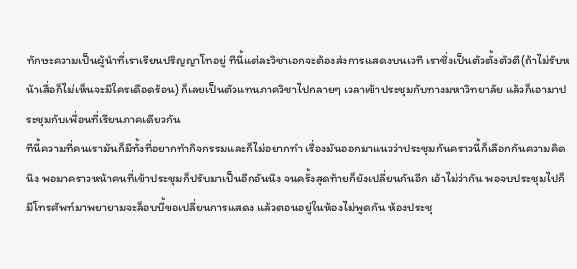ทักษะความเป็นผู้นำที่เราเรียนปริญญาโทอยู่ ทีนี้แต่ละวิชาเอกจะต้องส่งการแสดงบนเวที เราซึ่งเป็นตัวตั้งตัวตี(ถ้าไม่รับหน้าเสื่อก็ไม่เห็นจะมีใครเดือดร้อน) ก็เลยเป็นตัวแทนภาควิชาไปกลายๆ เวลาเข้าประชุมกับทางมหาวิทยาลัย แล้วก็เอามาประชุมกับเพื่อนที่เรียนภาคเดียวกัน
ทีนี้ความที่คนเรามันก็มีทั้งที่อยากทำกิจกรรมและก็ไม่อยากทำ เรื่องมันออกมาแนวว่าประชุมกันคราวนี้ก็เลือกกันความคิดนึง พอมาคราวหน้าคนที่เข้าประชุมก็ปรับมาเป็นอีกอันนึง จนครั้งสุดท้ายก็ยังเปลี่ยนกันอีก เอ้าไม่ว่ากัน พอจบประชุมไปก็มีโทรศัพท์มาพยายามจะล็อบบี้ขอเปลี่ยนการแสดง แล้วตอนอยู่ในห้องไม่พูดกัน ห้องประชุ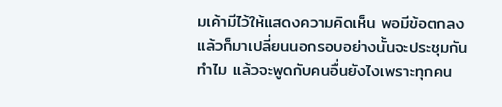มเค้ามีไว้ให้แสดงความคิดเห็น พอมีข้อตกลงแล้วก็มาเปลี่ยนนอกรอบอย่างนั้นจะประชุมกันทำไม แล้วจะพูดกับคนอื่นยังไงเพราะทุกคน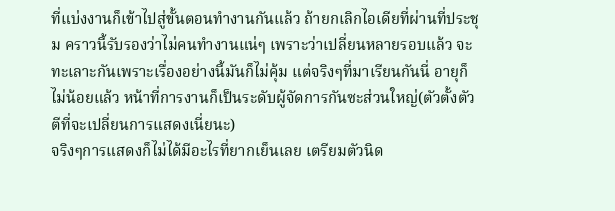ที่แบ่งงานก็เข้าไปสู่ขั้นตอนทำงานกันแล้ว ถ้ายกเลิกไอเดียที่ผ่านที่ประชุม คราวนี้รับรองว่าไม่คนทำงานแน่ๆ เพราะว่าเปลี่ยนหลายรอบแล้ว จะทะเลาะกันเพราะเรื่องอย่างนี้มันก็ไม่คุ้ม แต่จริงๆที่มาเรียนกันนี่ อายุก็ไม่น้อยแล้ว หน้าที่การงานก็เป็นระดับผู้จัดการกันซะส่วนใหญ่(ตัวตั้งตัวตีที่จะเปลี่ยนการแสดงเนี่ยนะ)
จริงๆการแสดงก็ไม่ได้มีอะไรที่ยากเย็นเลย เตรียมตัวนิด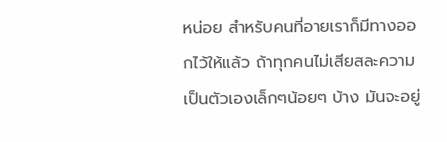หน่อย สำหรับคนที่อายเราก็มีทางออกไว้ให้แล้ว ถ้าทุกคนไม่เสียสละความเป็นตัวเองเล็กๆน้อยๆ บ้าง มันจะอยู่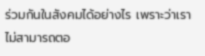ร่วมกันในสังคมได้อย่างไร เพราะว่าเราไม่สามารถตอ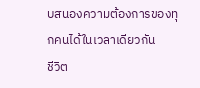บสนองความต้องการของทุกคนได้ในเวลาเดียวกัน
ชีวิต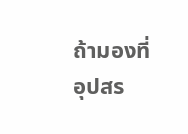ถ้ามองที่อุปสร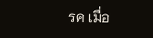รค เมื่อ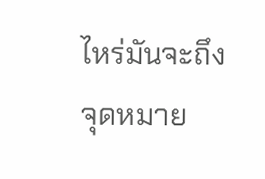ไหร่มันจะถึงจุดหมาย